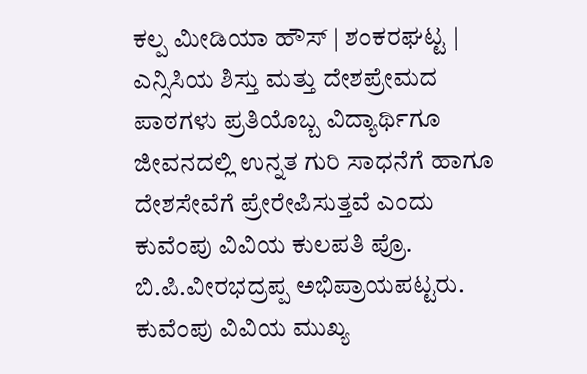ಕಲ್ಪ ಮೀಡಿಯಾ ಹೌಸ್ | ಶಂಕರಘಟ್ಟ |
ಎನ್ಸಿಸಿಯ ಶಿಸ್ತು ಮತ್ತು ದೇಶಪ್ರೇಮದ ಪಾಠಗಳು ಪ್ರತಿಯೊಬ್ಬ ವಿದ್ಯಾರ್ಥಿಗೂ ಜೀವನದಲ್ಲಿ ಉನ್ನತ ಗುರಿ ಸಾಧನೆಗೆ ಹಾಗೂ ದೇಶಸೇವೆಗೆ ಪ್ರೇರೇಪಿಸುತ್ತವೆ ಎಂದು ಕುವೆಂಪು ವಿವಿಯ ಕುಲಪತಿ ಪ್ರೊ. ಬಿ.ಪಿ.ವೀರಭದ್ರಪ್ಪ ಅಭಿಪ್ರಾಯಪಟ್ಟರು.
ಕುವೆಂಪು ವಿವಿಯ ಮುಖ್ಯ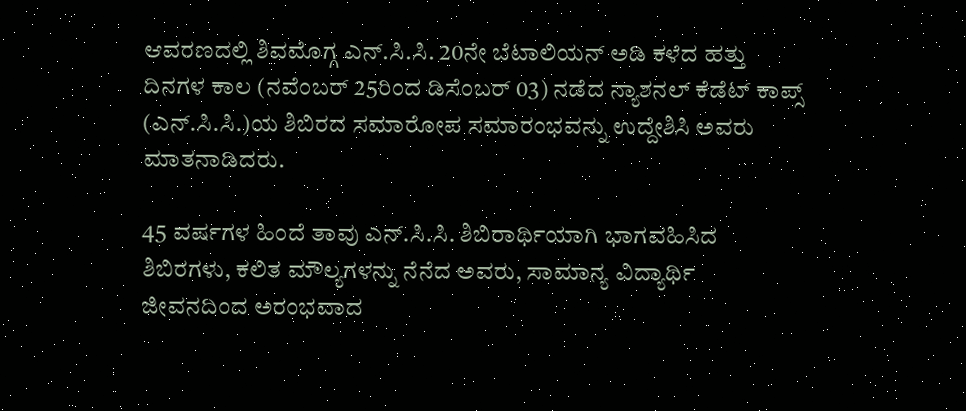ಆವರಣದಲ್ಲಿ ಶಿವಮೊಗ್ಗ ಎನ್.ಸಿ.ಸಿ. 20ನೇ ಬೆಟಾಲಿಯನ್ ಅಡಿ ಕಳೆದ ಹತ್ತು ದಿನಗಳ ಕಾಲ (ನವೆಂಬರ್ 25ರಿಂದ ಡಿಸೆಂಬರ್ 03) ನಡೆದ ನ್ಯಾಶನಲ್ ಕೆಡೆಟ್ ಕಾಪ್ಸ್ (ಎನ್.ಸಿ.ಸಿ.)ಯ ಶಿಬಿರದ ಸಮಾರೋಪ ಸಮಾರಂಭವನ್ನು ಉದ್ದೇಶಿಸಿ ಅವರು ಮಾತನಾಡಿದರು.

45 ವರ್ಷಗಳ ಹಿಂದೆ ತಾವು ಎನ್.ಸಿ.ಸಿ. ಶಿಬಿರಾರ್ಥಿಯಾಗಿ ಭಾಗವಹಿಸಿದ ಶಿಬಿರಗಳು, ಕಲಿತ ಮೌಲ್ಯಗಳನ್ನು ನೆನೆದ ಅವರು, ಸಾಮಾನ್ಯ ವಿದ್ಯಾರ್ಥಿ ಜೀವನದಿಂದ ಅರಂಭವಾದ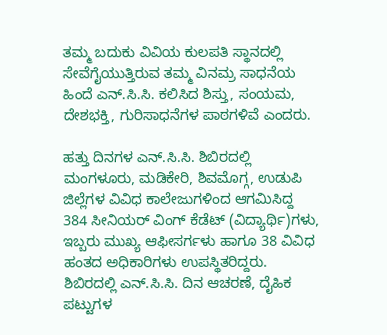ತಮ್ಮ ಬದುಕು ವಿವಿಯ ಕುಲಪತಿ ಸ್ಥಾನದಲ್ಲಿ ಸೇವೆಗೈಯುತ್ತಿರುವ ತಮ್ಮ ವಿನಮ್ರ ಸಾಧನೆಯ ಹಿಂದೆ ಎನ್.ಸಿ.ಸಿ. ಕಲಿಸಿದ ಶಿಸ್ತು, ಸಂಯಮ, ದೇಶಭಕ್ತಿ, ಗುರಿಸಾಧನೆಗಳ ಪಾಠಗಳಿವೆ ಎಂದರು.

ಹತ್ತು ದಿನಗಳ ಎನ್.ಸಿ.ಸಿ. ಶಿಬಿರದಲ್ಲಿ ಮಂಗಳೂರು, ಮಡಿಕೇರಿ, ಶಿವಮೊಗ್ಗ, ಉಡುಪಿ ಜಿಲ್ಲೆಗಳ ವಿವಿಧ ಕಾಲೇಜುಗಳಿಂದ ಆಗಮಿಸಿದ್ದ 384 ಸೀನಿಯರ್ ವಿಂಗ್ ಕೆಡೆಟ್ (ವಿದ್ಯಾರ್ಥಿ)ಗಳು, ಇಬ್ಬರು ಮುಖ್ಯ ಆಫೀಸರ್ಗಳು ಹಾಗೂ 38 ವಿವಿಧ ಹಂತದ ಅಧಿಕಾರಿಗಳು ಉಪಸ್ಥಿತರಿದ್ದರು. ಶಿಬಿರದಲ್ಲಿ ಎನ್.ಸಿ.ಸಿ. ದಿನ ಆಚರಣೆ, ದೈಹಿಕ ಪಟ್ಟುಗಳ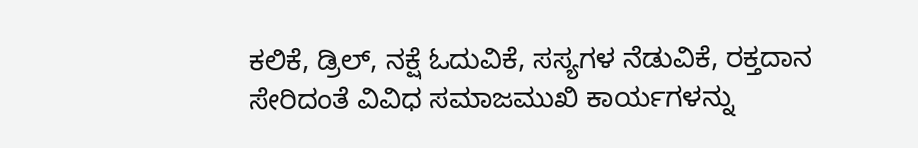ಕಲಿಕೆ, ಡ್ರಿಲ್, ನಕ್ಷೆ ಓದುವಿಕೆ, ಸಸ್ಯಗಳ ನೆಡುವಿಕೆ, ರಕ್ತದಾನ ಸೇರಿದಂತೆ ವಿವಿಧ ಸಮಾಜಮುಖಿ ಕಾರ್ಯಗಳನ್ನು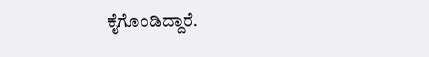ಕೈಗೊಂಡಿದ್ದಾರೆ.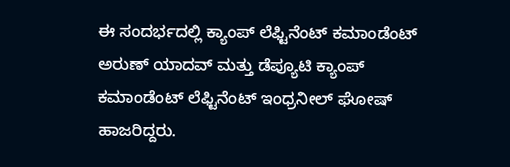ಈ ಸಂದರ್ಭದಲ್ಲಿ ಕ್ಯಾಂಪ್ ಲೆಫ್ಟಿನೆಂಟ್ ಕಮಾಂಡೆಂಟ್ ಅರುಣ್ ಯಾದವ್ ಮತ್ತು ಡೆಪ್ಯೂಟಿ ಕ್ಯಾಂಪ್ ಕಮಾಂಡೆಂಟ್ ಲೆಫ್ಟಿನೆಂಟ್ ಇಂಧ್ರನೀಲ್ ಘೋಷ್ ಹಾಜರಿದ್ದರು.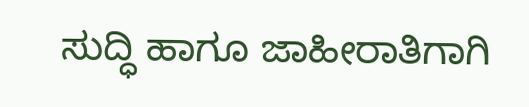ಸುದ್ಧಿ ಹಾಗೂ ಜಾಹೀರಾತಿಗಾಗಿ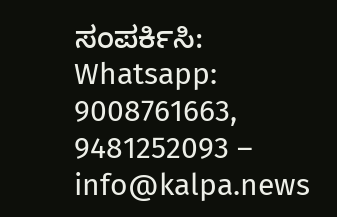ಸಂಪರ್ಕಿಸಿ: Whatsapp: 9008761663, 9481252093 – info@kalpa.news